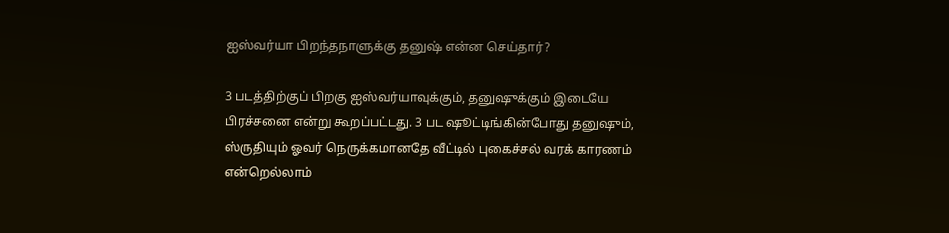ஐஸ்வர்யா பிறந்தநாளுக்கு தனுஷ் என்ன செய்தார்?

3 படத்திற்குப் பிறகு ஐஸ்வர்யாவுக்கும், தனுஷுக்கும் இடையே பிரச்சனை என்று கூறப்பட்டது. 3 பட ஷூட்டிங்கின்போது தனுஷும், ஸ்ருதியும் ஓவர் நெருக்கமானதே வீட்டில் புகைச்சல் வரக் காரணம் என்றெல்லாம்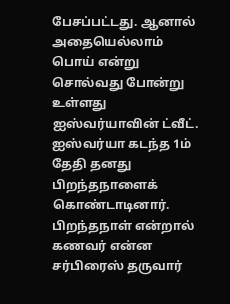பேசப்பட்டது. ஆனால் அதையெல்லாம் பொய் என்று சொல்வது போன்று உள்ளது ஐஸ்வர்யாவின் ட்வீட்.
ஐஸ்வர்யா கடந்த 1ம் தேதி தனது பிறந்தநாளைக் கொண்டாடினார். பிறந்தநாள் என்றால் கணவர் என்ன சர்பிரைஸ் தருவார்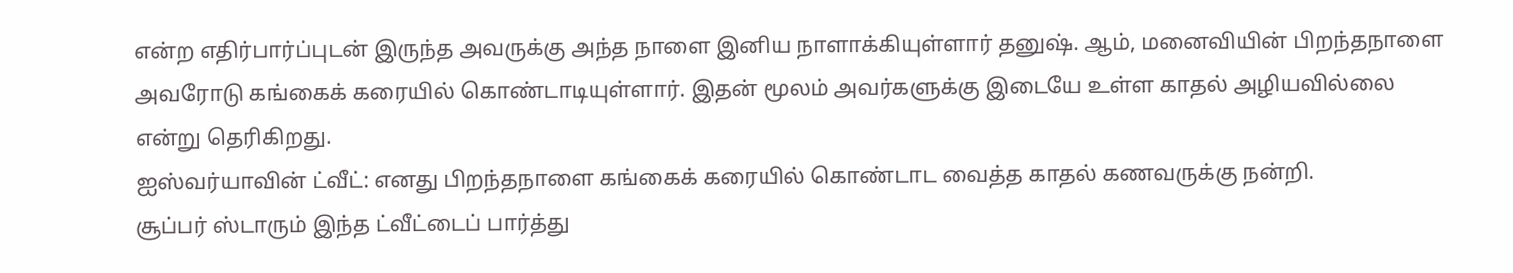என்ற எதிர்பார்ப்புடன் இருந்த அவருக்கு அந்த நாளை இனிய நாளாக்கியுள்ளார் தனுஷ். ஆம், மனைவியின் பிறந்தநாளை அவரோடு கங்கைக் கரையில் கொண்டாடியுள்ளார். இதன் மூலம் அவர்களுக்கு இடையே உள்ள காதல் அழியவில்லை என்று தெரிகிறது.
ஐஸ்வர்யாவின் ட்வீட்: எனது பிறந்தநாளை கங்கைக் கரையில் கொண்டாட வைத்த காதல் கணவருக்கு நன்றி.
சூப்பர் ஸ்டாரும் இந்த ட்வீட்டைப் பார்த்து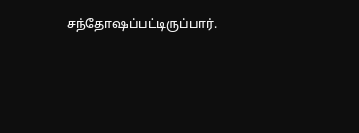சந்தோஷப்பட்டிருப்பார்.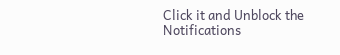Click it and Unblock the Notifications